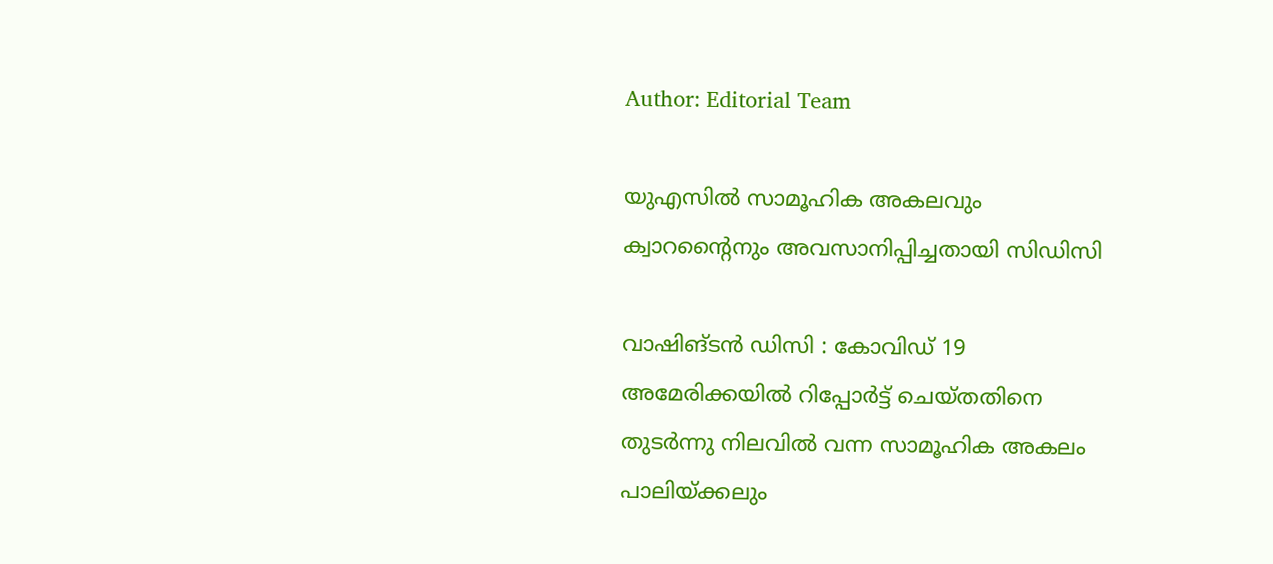Author: Editorial Team

യുഎസില്‍ സാമൂഹിക അകലവും ക്വാറന്‍റൈനും അവസാനിപ്പിച്ചതായി സിഡിസി

വാഷിങ്ടന്‍ ഡിസി : കോവിഡ് 19 അമേരിക്കയില്‍ റിപ്പോര്‍ട്ട് ചെയ്തതിനെ തുടര്‍ന്നു നിലവില്‍ വന്ന സാമൂഹിക അകലം പാലിയ്ക്കലും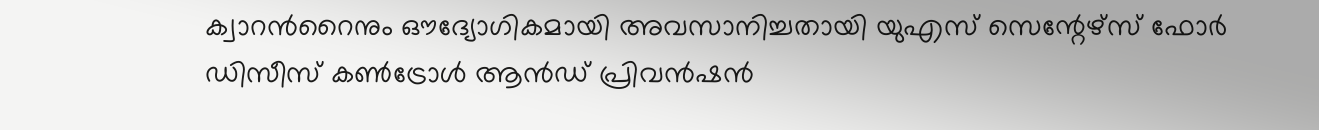ക്വാറന്‍റൈനും ഔദ്യോഗികമായി അവസാനിച്ചതായി യുഎസ് സെന്റേഴ്‌സ് ഫോര്‍ ഡിസീസ് കണ്‍ട്രോള്‍ ആൻഡ് പ്രിവന്‍ഷന്‍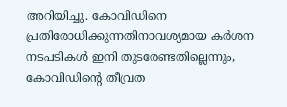അറിയിച്ചു. കോവിഡിനെ പ്രതിരോധിക്കുന്നതിനാവശ്യമായ കര്‍ശന നടപടികള്‍ ഇനി തുടരേണ്ടതില്ലെന്നും, കോവിഡിന്‍റെ തീവ്രത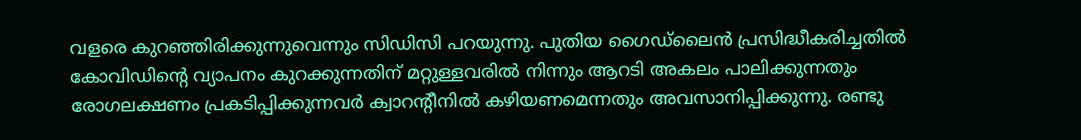വളരെ കുറഞ്ഞിരിക്കുന്നുവെന്നും സിഡിസി പറയുന്നു. പുതിയ ഗൈഡ്ലൈന്‍ പ്രസിദ്ധീകരിച്ചതില്‍ കോവിഡിന്റെ വ്യാപനം കുറക്കുന്നതിന് മറ്റുള്ളവരില്‍ നിന്നും ആറടി അകലം പാലിക്കുന്നതും രോഗലക്ഷണം പ്രകടിപ്പിക്കുന്നവര്‍ ക്വാറന്റീനില്‍ കഴിയണമെന്നതും അവസാനിപ്പിക്കുന്നു. രണ്ടു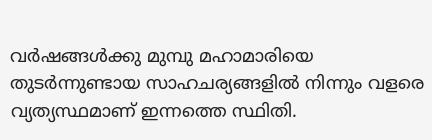വര്‍ഷങ്ങള്‍ക്കു മുമ്പു മഹാമാരിയെ തുടര്‍ന്നുണ്ടായ സാഹചര്യങ്ങളില്‍ നിന്നും വളരെ വ്യത്യസ്ഥമാണ് ഇന്നത്തെ സ്ഥിതി.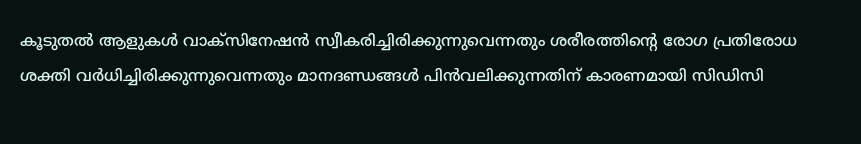കൂടുതല്‍ ആളുകള്‍ വാക്‌സിനേഷന്‍ സ്വീകരിച്ചിരിക്കുന്നുവെന്നതും ശരീരത്തിന്‍റെ രോഗ പ്രതിരോധ ശക്തി വര്‍ധിച്ചിരിക്കുന്നുവെന്നതും മാനദണ്ഡങ്ങള്‍ പിന്‍വലിക്കുന്നതിന് കാരണമായി സിഡിസി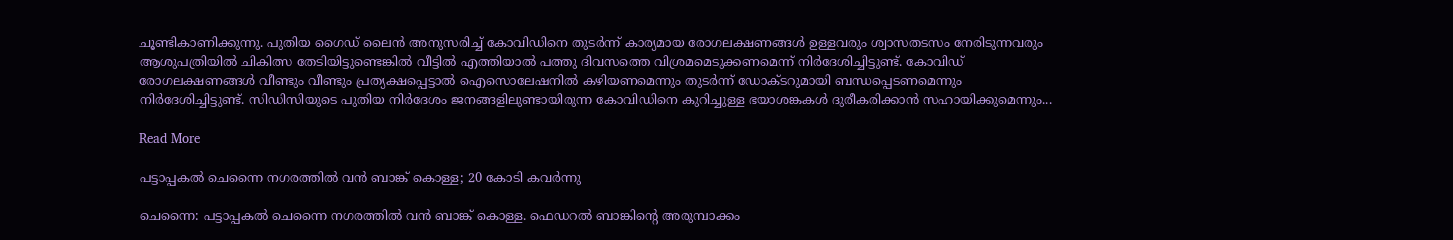ചൂണ്ടികാണിക്കുന്നു. പുതിയ ഗൈഡ് ലൈന്‍ അനുസരിച്ച് കോവിഡിനെ തുടര്‍ന്ന് കാര്യമായ രോഗലക്ഷണങ്ങള്‍ ഉള്ളവരും ശ്വാസതടസം നേരിടുന്നവരും ആശുപത്രിയില്‍ ചികിത്സ തേടിയിട്ടുണ്ടെങ്കില്‍ വീട്ടില്‍ എത്തിയാല്‍ പത്തു ദിവസത്തെ വിശ്രമമെടുക്കണമെന്ന് നിര്‍ദേശിച്ചിട്ടുണ്ട്. കോവിഡ് രോഗലക്ഷണങ്ങള്‍ വീണ്ടും വീണ്ടും പ്രത്യക്ഷപ്പെട്ടാല്‍ ഐസൊലേഷനില്‍ കഴിയണമെന്നും തുടര്‍ന്ന് ഡോക്ടറുമായി ബന്ധപ്പെടണമെന്നും നിര്‍ദേശിച്ചിട്ടുണ്ട്. സിഡിസിയുടെ പുതിയ നിര്‍ദേശം ജനങ്ങളിലുണ്ടായിരുന്ന കോവിഡിനെ കുറിച്ചുള്ള ഭയാശങ്കകള്‍ ദുരീകരിക്കാന്‍ സഹായിക്കുമെന്നും...

Read More

പട്ടാപ്പകൽ ചെന്നൈ നഗരത്തിൽ വൻ ബാങ്ക് കൊള്ള; 20 കോടി കവർന്നു

ചെന്നൈ: പട്ടാപ്പകൽ ചെന്നൈ നഗരത്തിൽ വൻ ബാങ്ക് കൊള്ള. ഫെഡറൽ ബാങ്കിന്‍റെ അരുമ്പാക്കം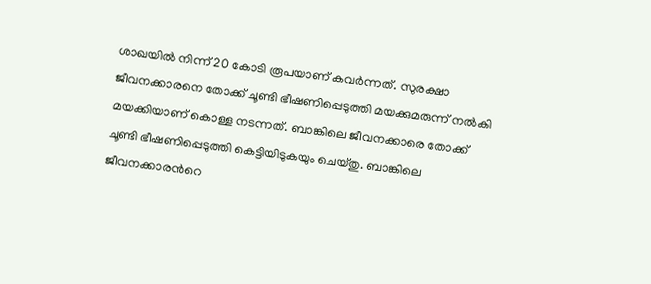ശാഖയിൽ നിന്ന് 20 കോടി രൂപയാണ് കവർന്നത്. സുരക്ഷാ ജീവനക്കാരനെ തോക്ക് ചൂണ്ടി ഭീഷണിപ്പെടുത്തി മയക്കുമരുന്ന് നൽകി മയക്കിയാണ് കൊള്ള നടന്നത്. ബാങ്കിലെ ജീവനക്കാരെ തോക്ക് ചൂണ്ടി ഭീഷണിപ്പെടുത്തി കെട്ടിയിടുകയും ചെയ്തു. ബാങ്കിലെ ജീവനക്കാരന്‍റെ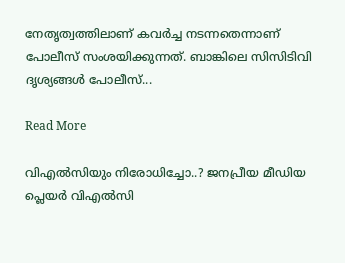നേതൃത്വത്തിലാണ് കവർച്ച നടന്നതെന്നാണ് പോലീസ് സംശയിക്കുന്നത്. ബാങ്കിലെ സിസിടിവി ദൃശ്യങ്ങൾ പോലീസ്...

Read More

വിഎല്‍സിയും നിരോധിച്ചോ..? ജനപ്രീയ മീഡിയ പ്ലെയര്‍ വിഎല്‍സി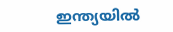ഇന്ത്യയില്‍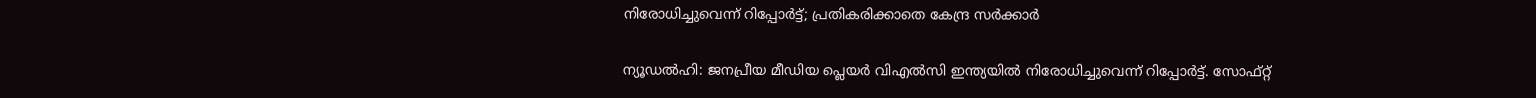നിരോധിച്ചുവെന്ന് റിപ്പോര്‍ട്ട്; പ്രതികരിക്കാതെ കേന്ദ്ര സര്‍ക്കാര്‍

ന്യൂഡല്‍ഹി: ജനപ്രീയ മീഡിയ പ്ലെയര്‍ വിഎല്‍സി ഇന്ത്യയില്‍ നിരോധിച്ചുവെന്ന് റിപ്പോര്‍ട്ട്. സോഫ്റ്റ്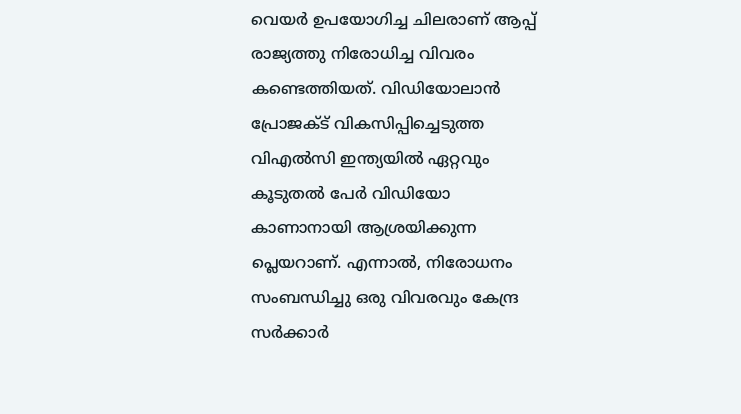വെയര്‍ ഉപയോഗിച്ച ചിലരാണ് ആപ്പ് രാജ്യത്തു നിരോധിച്ച വിവരം കണ്ടെത്തി‌യത്. വിഡിയോലാന്‍ പ്രോജക്ട് വികസിപ്പിച്ചെടുത്ത വിഎല്‍സി ഇന്ത്യയില്‍ ഏറ്റവും കൂടുതല്‍ പേര്‍ വിഡിയോ കാണാനായി ആശ്രയിക്കുന്ന പ്ലെയറാണ്. എന്നാല്‍, നിരോധനം സംബന്ധിച്ചു ഒരു വിവരവും കേന്ദ്ര സര്‍ക്കാര്‍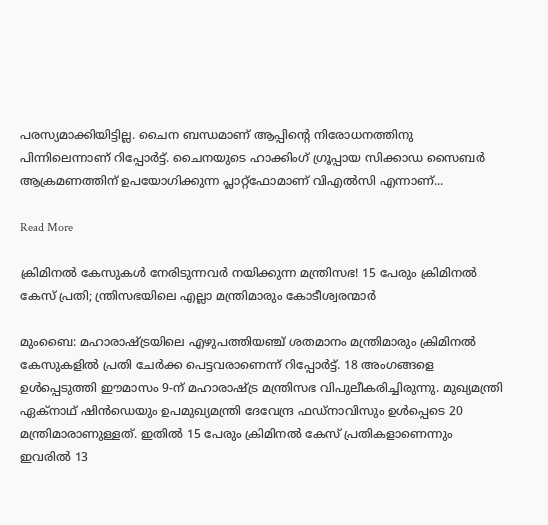പരസ്യമാക്കിയിട്ടില്ല. ചൈന ബന്ധമാണ് ആപ്പിന്‍റെ നിരോധനത്തിനു പിന്നിലെന്നാണ് റിപ്പോര്‍ട്ട്. ചൈനയുടെ ഹാക്കിംഗ് ഗ്രൂപ്പായ സിക്കാഡ സൈബര്‍ ആക്രമണത്തിന് ഉപയോഗിക്കുന്ന പ്ലാറ്റ്‌ഫോമാണ് വിഎല്‍സി എന്നാണ്...

Read More

ക്രിമിനല്‍ കേസുകള്‍ നേരിടുന്നവര്‍ നയിക്കുന്ന മന്ത്രിസഭ! 15 പേരും ക്രിമിനല്‍ കേസ് പ്രതി; ന്ത്രിസഭയിലെ എല്ലാ മന്ത്രിമാരും കോടീശ്വരന്മാര്‍

മുംബൈ: മഹാരാഷ്ട്രയിലെ എഴുപത്തിയഞ്ച് ശതമാനം മന്ത്രിമാരും ക്രിമിനല്‍ കേസുകളില്‍ പ്രതി ചേര്‍ക്ക പെട്ടവരാണെന്ന് റിപ്പോര്‍ട്ട്. 18 അംഗങ്ങളെ ഉള്‍പ്പെടുത്തി ഈമാസം 9-ന് മഹാരാഷ്ട്ര മന്ത്രിസഭ വിപുലീകരിച്ചിരുന്നു. മുഖ്യമന്ത്രി ഏക്നാഥ് ഷിന്‍ഡെയും ഉപമുഖ്യമന്ത്രി ദേവേന്ദ്ര ഫഡ്നാവിസും ഉള്‍പ്പെടെ 20 മന്ത്രിമാരാണുള്ളത്. ഇതില്‍ 15 പേരും ക്രിമിനല്‍ കേസ് പ്രതികളാണെന്നും ഇവരില്‍ 13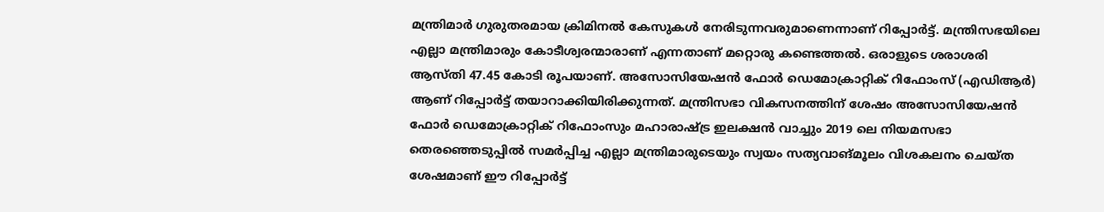മന്ത്രിമാര്‍ ഗുരുതരമായ ക്രിമിനല്‍ കേസുകള്‍ നേരിടുന്നവരുമാണെന്നാണ് റിപ്പോര്‍ട്ട്. മന്ത്രിസഭയിലെ എല്ലാ മന്ത്രിമാരും കോടീശ്വരന്മാരാണ് എന്നതാണ് മറ്റൊരു കണ്ടെത്തല്‍. ഒരാളുടെ ശരാശരി ആസ്തി 47.45 കോടി രൂപയാണ്. അസോസിയേഷന്‍ ഫോര്‍ ഡെമോക്രാറ്റിക് റിഫോംസ് (എഡിആര്‍) ആണ് റിപ്പോര്‍ട്ട് തയാറാക്കിയിരിക്കുന്നത്. മന്ത്രിസഭാ വികസനത്തിന് ശേഷം അസോസിയേഷന്‍ ഫോര്‍ ഡെമോക്രാറ്റിക് റിഫോംസും മഹാരാഷ്ട്ര ഇലക്ഷന്‍ വാച്ചും 2019 ലെ നിയമസഭാ തെരഞ്ഞെടുപ്പില്‍ സമര്‍പ്പിച്ച എല്ലാ മന്ത്രിമാരുടെയും സ്വയം സത്യവാങ്മൂലം വിശകലനം ചെയ്ത ശേഷമാണ് ഈ റിപ്പോര്‍ട്ട്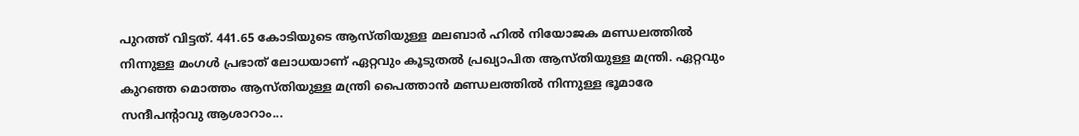പുറത്ത് വിട്ടത്. 441.65 കോടിയുടെ ആസ്തിയുള്ള മലബാര്‍ ഹില്‍ നിയോജക മണ്ഡലത്തില്‍ നിന്നുള്ള മംഗള്‍ പ്രഭാത് ലോധയാണ് ഏറ്റവും കൂടുതല്‍ പ്രഖ്യാപിത ആസ്തിയുള്ള മന്ത്രി. ഏറ്റവും കുറഞ്ഞ മൊത്തം ആസ്തിയുള്ള മന്ത്രി പൈത്താന്‍ മണ്ഡലത്തില്‍ നിന്നുള്ള ഭൂമാരേ സന്ദീപന്റാവു ആശാറാം...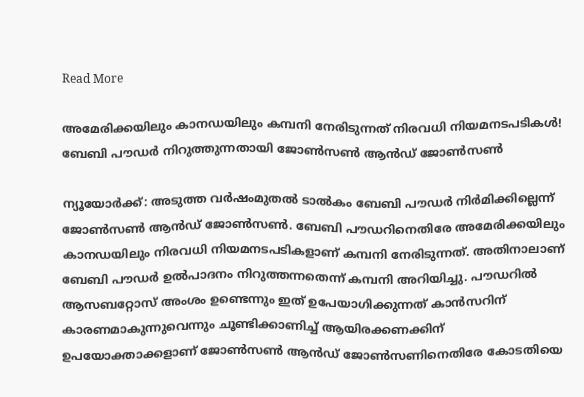Read More

അമേരിക്കയിലും കാനഡയിലും കമ്പനി നേരിടുന്നത് നിരവധി നിയമനടപടികള്‍! ബേബി പൗഡര്‍ നിറുത്തുന്നതായി ജോണ്‍സണ്‍ ആന്‍ഡ് ജോണ്‍സണ്‍

ന്യൂയോര്‍ക്ക്: അടുത്ത വര്‍ഷംമുതല്‍ ടാല്‍കം ബേബി പൗഡര്‍ നിര്‍മിക്കില്ലെന്ന് ജോണ്‍സണ്‍ ആന്‍ഡ് ജോണ്‍സണ്‍. ബേബി പൗഡറിനെതിരേ അമേരിക്കയിലും കാനഡയിലും നിരവധി നിയമനടപടികളാണ് കമ്പനി നേരിടുന്നത്. അതിനാലാണ് ബേബി പൗഡര്‍ ഉല്‍പാദനം നിറുത്തന്നതെന്ന് കമ്പനി അറിയിച്ചു. പൗഡറില്‍ ആസബറ്റോസ് അംശം ഉണ്ടെന്നും ഇത് ഉപേയാഗിക്കുന്നത് കാന്‍സറിന് കാരണമാകുന്നുവെന്നും ചൂണ്ടിക്കാണിച്ച് ആയിരക്കണക്കിന് ഉപയോക്താക്കളാണ് ജോണ്‍സണ്‍ ആന്‍ഡ് ജോണ്‍സണിനെതിരേ കോടതിയെ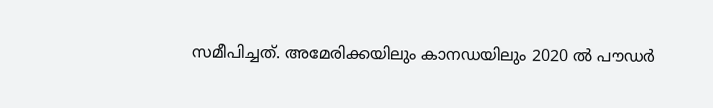സമീപിച്ചത്. അമേരിക്കയിലും കാനഡയിലും 2020 ല്‍ പൗഡര്‍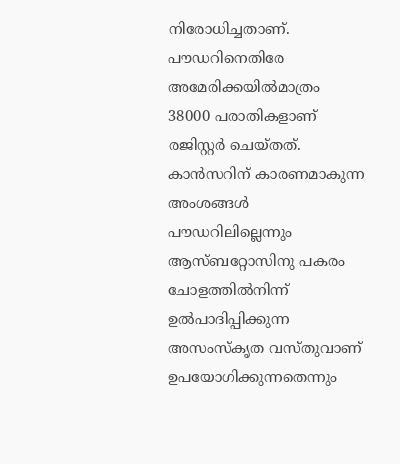നിരോധിച്ചതാണ്. പൗഡറിനെതിരേ അമേരിക്കയില്‍മാത്രം 38000 പരാതികളാണ് രജിസ്റ്റര്‍ ചെയ്തത്. കാന്‍സറിന് കാരണമാകുന്ന അംശങ്ങള്‍ പൗഡറിലില്ലെന്നും ആസ്ബറ്റോസിനു പകരം ചോളത്തില്‍നിന്ന് ഉല്‍പാദിപ്പിക്കുന്ന അസംസ്‌കൃത വസ്തുവാണ് ഉപയോഗിക്കുന്നതെന്നും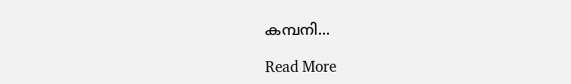കമ്പനി...

Read More